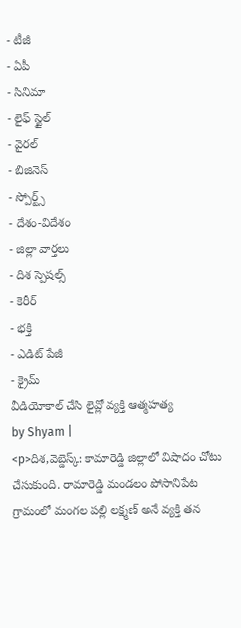- టీజీ
- ఏపీ
- సినిమా
- లైఫ్ స్టైల్
- వైరల్
- బిజినెస్
- స్పోర్ట్స్
- దేశం-విదేశం
- జిల్లా వార్తలు
- దిశ స్పెషల్స్
- కెరీర్
- భక్తి
- ఎడిట్ పేజీ
- క్రైమ్
వీడియోకాల్ చేసి లైవ్లో వ్యక్తి ఆత్మహత్య
by Shyam |
<p>దిశ,వెబ్డెస్క్: కామారెడ్డి జిల్లాలో విషాదం చోటు చేసుకుంది. రామారెడ్డి మండలం పోసానిపేట గ్రామంలో మంగల పల్లి లక్ష్మణ్ అనే వ్యక్తి తన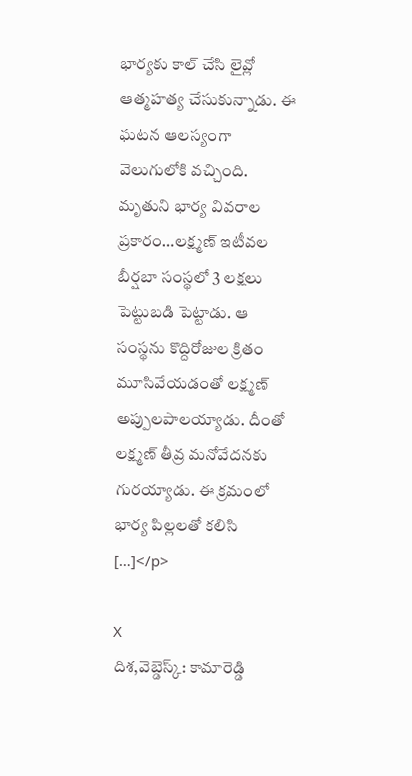భార్యకు కాల్ చేసి లైవ్లో ఆత్మహత్య చేసుకున్నాడు. ఈ ఘటన ఆలస్యంగా వెలుగులోకి వచ్చింది. మృతుని భార్య వివరాల ప్రకారం…లక్ష్మణ్ ఇటీవల బీర్షబా సంస్థలో 3 లక్షలు పెట్టుబడి పెట్టాడు. ఆ సంస్థను కొద్దిరోజుల క్రితం మూసివేయడంతో లక్ష్మణ్ అప్పులపాలయ్యాడు. దీంతో లక్ష్మణ్ తీవ్ర మనోవేదనకు గురయ్యాడు. ఈ క్రమంలో భార్య పిల్లలతో కలిసి […]</p>

X
దిశ,వెబ్డెస్క్: కామారెడ్డి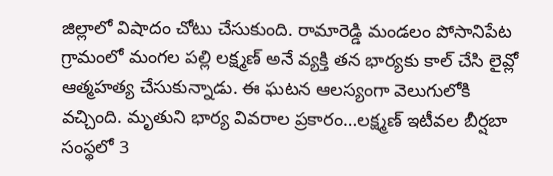జిల్లాలో విషాదం చోటు చేసుకుంది. రామారెడ్డి మండలం పోసానిపేట గ్రామంలో మంగల పల్లి లక్ష్మణ్ అనే వ్యక్తి తన భార్యకు కాల్ చేసి లైవ్లో ఆత్మహత్య చేసుకున్నాడు. ఈ ఘటన ఆలస్యంగా వెలుగులోకి వచ్చింది. మృతుని భార్య వివరాల ప్రకారం…లక్ష్మణ్ ఇటీవల బీర్షబా సంస్థలో 3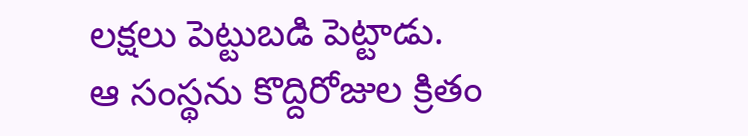లక్షలు పెట్టుబడి పెట్టాడు.
ఆ సంస్థను కొద్దిరోజుల క్రితం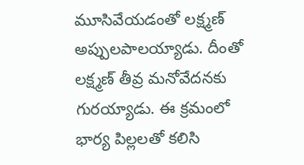మూసివేయడంతో లక్ష్మణ్ అప్పులపాలయ్యాడు. దీంతో లక్ష్మణ్ తీవ్ర మనోవేదనకు గురయ్యాడు. ఈ క్రమంలో భార్య పిల్లలతో కలిసి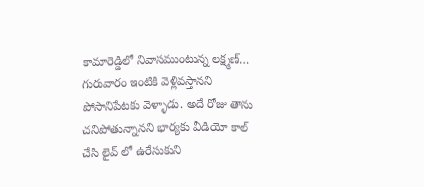కామారెడ్డిలో నివాసముంటున్న లక్ష్మణ్… గురువారం ఇంటికి వెళ్లివస్తానని పోసానిపేటకు వెళ్ళాడు. అదే రోజు తాను చనిపోతున్నానని భార్యకు వీడియో కాల్ చేసి లైవ్ లో ఉరేసుకుని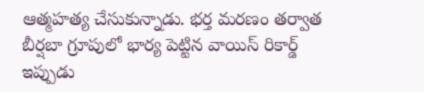ఆత్మహత్య చేసుకున్నాడు. భర్త మరణం తర్వాత బీర్షబా గ్రూపులో భార్య పెట్టిన వాయిస్ రికార్డ్ ఇప్పుడు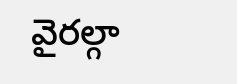వైరల్గా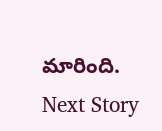మారింది.
Next Story